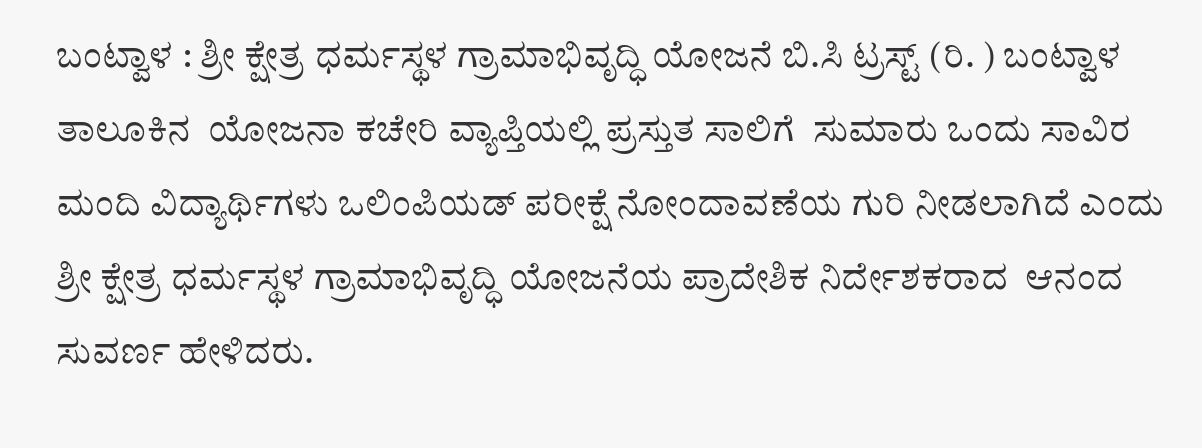ಬಂಟ್ವಾಳ : ಶ್ರೀ ಕ್ಷೇತ್ರ ಧರ್ಮಸ್ಥಳ ಗ್ರಾಮಾಭಿವೃದ್ಧಿ ಯೋಜನೆ ಬಿ.ಸಿ ಟ್ರಸ್ಟ್ (ರಿ. ) ಬಂಟ್ವಾಳ ತಾಲೂಕಿನ  ಯೋಜನಾ ಕಚೇರಿ ವ್ಯಾಪ್ತಿಯಲ್ಲಿ ಪ್ರಸ್ತುತ ಸಾಲಿಗೆ  ಸುಮಾರು ಒಂದು ಸಾವಿರ ಮಂದಿ ವಿದ್ಯಾರ್ಥಿಗಳು ಒಲಿಂಪಿಯಡ್ ಪರೀಕ್ಷೆ ನೋಂದಾವಣೆಯ ಗುರಿ ನೀಡಲಾಗಿದೆ ಎಂದು ಶ್ರೀ ಕ್ಷೇತ್ರ ಧರ್ಮಸ್ಥಳ ಗ್ರಾಮಾಭಿವೃದ್ಧಿ ಯೋಜನೆಯ ಪ್ರಾದೇಶಿಕ ನಿರ್ದೇಶಕರಾದ  ಆನಂದ ಸುವರ್ಣ ಹೇಳಿದರು.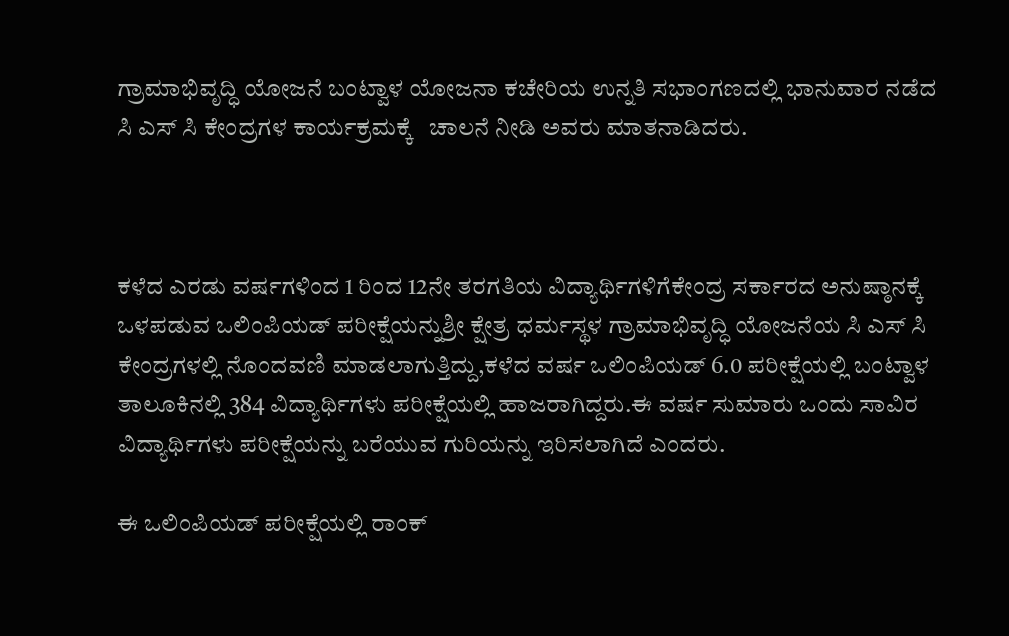ಗ್ರಾಮಾಭಿವೃದ್ಧಿ ಯೋಜನೆ ಬಂಟ್ವಾಳ ಯೋಜನಾ ಕಚೇರಿಯ ಉನ್ನತಿ ಸಭಾಂಗಣದಲ್ಲಿ ಭಾನುವಾರ ನಡೆದ  ಸಿ ಎಸ್ ಸಿ ಕೇಂದ್ರಗಳ ಕಾರ್ಯಕ್ರಮಕ್ಕೆ   ಚಾಲನೆ ನೀಡಿ ಅವರು ಮಾತನಾಡಿದರು.



ಕಳೆದ ಎರಡು ವರ್ಷಗಳಿಂದ 1 ರಿಂದ 12ನೇ ತರಗತಿಯ ವಿದ್ಯಾರ್ಥಿಗಳಿಗೆಕೇಂದ್ರ ಸರ್ಕಾರದ ಅನುಷ್ಠಾನಕ್ಕೆ ಒಳಪಡುವ ಒಲಿಂಪಿಯಡ್ ಪರೀಕ್ಷೆಯನ್ನುಶ್ರೀ ಕ್ಷೇತ್ರ ಧರ್ಮಸ್ಥಳ ಗ್ರಾಮಾಭಿವೃದ್ಧಿ ಯೋಜನೆಯ ಸಿ ಎಸ್ ಸಿ ಕೇಂದ್ರಗಳಲ್ಲಿ ನೊಂದವಣಿ ಮಾಡಲಾಗುತ್ತಿದ್ದು,ಕಳೆದ ವರ್ಷ ಒಲಿಂಪಿಯಡ್ 6.0 ಪರೀಕ್ಷೆಯಲ್ಲಿ ಬಂಟ್ವಾಳ ತಾಲೂಕಿನಲ್ಲಿ 384 ವಿದ್ಯಾರ್ಥಿಗಳು ಪರೀಕ್ಷೆಯಲ್ಲಿ ಹಾಜರಾಗಿದ್ದರು.ಈ ವರ್ಷ ಸುಮಾರು ಒಂದು ಸಾವಿರ ವಿದ್ಯಾರ್ಥಿಗಳು ಪರೀಕ್ಷೆಯನ್ನು ಬರೆಯುವ ಗುರಿಯನ್ನು ಇರಿಸಲಾಗಿದೆ ಎಂದರು.

ಈ ಒಲಿಂಪಿಯಡ್ ಪರೀಕ್ಷೆಯಲ್ಲಿ ರಾಂಕ್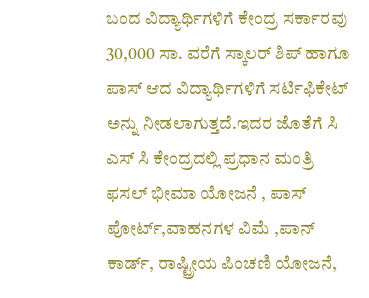ಬಂದ ವಿದ್ಯಾರ್ಥಿಗಳಿಗೆ ಕೇಂದ್ರ ಸರ್ಕಾರವು 30,000 ಸಾ. ವರೆಗೆ ಸ್ಕಾಲರ್ ಶಿಪ್ ಹಾಗೂ ಪಾಸ್ ಆದ ವಿದ್ಯಾರ್ಥಿಗಳಿಗೆ ಸರ್ಟಿಫಿಕೇಟ್ ಅನ್ನು ನೀಡಲಾಗುತ್ತದೆ.ಇದರ ಜೊತೆಗೆ ಸಿ ಎಸ್‌ ಸಿ ಕೇಂದ್ರದಲ್ಲಿ ಪ್ರಧಾನ ಮಂತ್ರಿ ಫಸಲ್ ಭೀಮಾ ಯೋಜನೆ , ಪಾಸ್ ಪೋರ್ಟ್,ವಾಹನಗಳ ವಿಮೆ ,ಪಾನ್ ಕಾರ್ಡ್, ರಾಷ್ಟ್ರೀಯ ಪಿಂಚಣಿ ಯೋಜನೆ,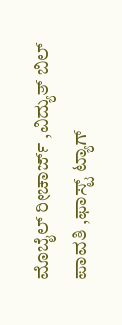ಮೊಬೈಲ್ ರೀಚಾರ್ಜ್ ,ವಿದ್ಯುತ್ ಬಿಲ್ ಪಾವತಿ ,ಫಾಸ್ಟ್ ಟ್ಯಾಗ್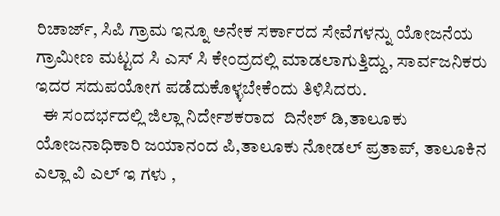ರಿಚಾರ್ಜ್, ಸಿಪಿ ಗ್ರಾಮ ಇನ್ನೂ ಅನೇಕ ಸರ್ಕಾರದ ಸೇವೆಗಳನ್ನು ಯೋಜನೆಯ ಗ್ರಾಮೀಣ ಮಟ್ಟದ ಸಿ ಎಸ್ ಸಿ ಕೇಂದ್ರದಲ್ಲಿ ಮಾಡಲಾಗುತ್ತಿದ್ದು, ಸಾರ್ವಜನಿಕರು ಇದರ ಸದುಪಯೋಗ ಪಡೆದುಕೊಳ್ಳಬೇಕೆಂದು ತಿಳಿಸಿದರು.
  ಈ ಸಂದರ್ಭದಲ್ಲಿ ಜಿಲ್ಲಾ ನಿರ್ದೇಶಕರಾದ  ದಿನೇಶ್ ಡಿ,ತಾಲೂಕು ಯೋಜನಾಧಿಕಾರಿ ಜಯಾನಂದ ಪಿ,ತಾಲೂಕು ನೋಡಲ್ ಪ್ರತಾಪ್, ತಾಲೂಕಿನ ಎಲ್ಲಾ ವಿ ಎಲ್ ಇ ಗಳು ,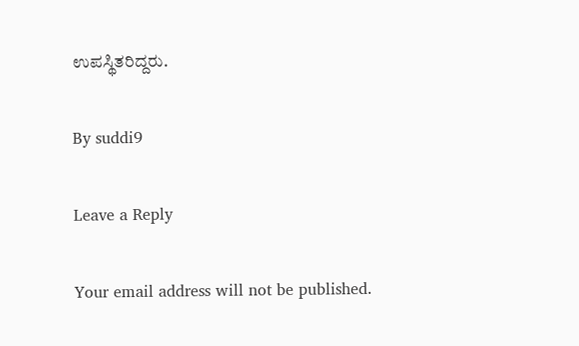ಉಪಸ್ಥಿತರಿದ್ದರು.

By suddi9

Leave a Reply

Your email address will not be published.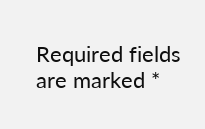Required fields are marked *